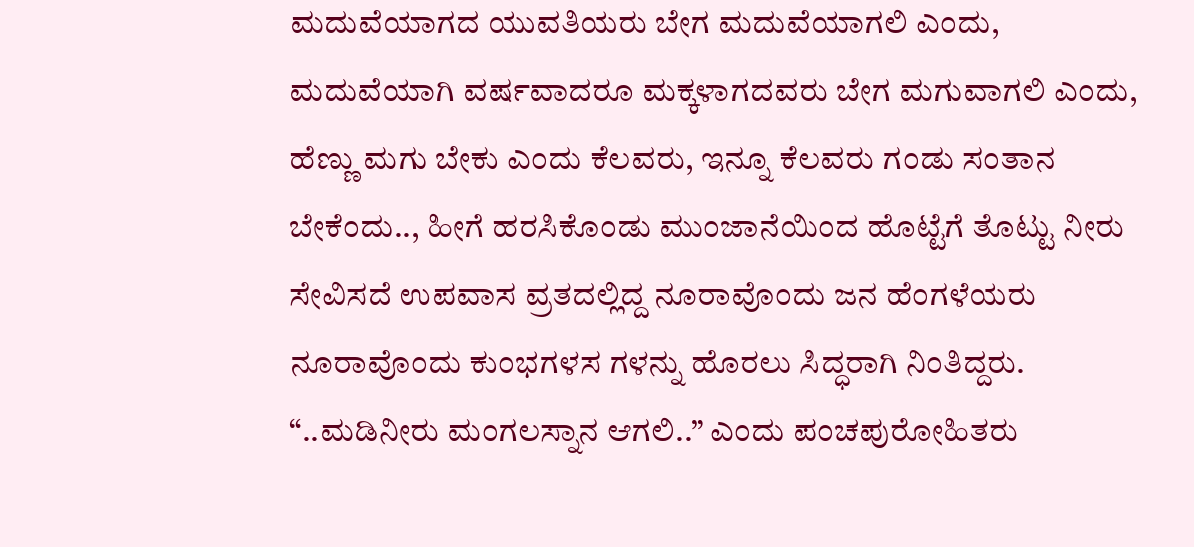ಮದುವೆಯಾಗದ ಯುವತಿಯರು ಬೇಗ ಮದುವೆಯಾಗಲಿ ಎಂದು, ಮದುವೆಯಾಗಿ ವರ್ಷವಾದರೂ ಮಕ್ಕಳಾಗದವರು ಬೇಗ ಮಗುವಾಗಲಿ ಎಂದು, ಹೆಣ್ಣು ಮಗು ಬೇಕು ಎಂದು ಕೆಲವರು, ಇನ್ನೂ ಕೆಲವರು ಗಂಡು ಸಂತಾನ ಬೇಕೆಂದು.., ಹೀಗೆ ಹರಸಿಕೊಂಡು ಮುಂಜಾನೆಯಿಂದ ಹೊಟ್ಟೆಗೆ ತೊಟ್ಟು ನೀರು ಸೇವಿಸದೆ ಉಪವಾಸ ವ್ರತದಲ್ಲಿದ್ದ ನೂರಾವೊಂದು ಜನ ಹೆಂಗಳೆಯರು ನೂರಾವೊಂದು ಕುಂಭಗಳಸ ಗಳನ್ನು ಹೊರಲು ಸಿದ್ಧರಾಗಿ ನಿಂತಿದ್ದರು.
“..ಮಡಿನೀರು ಮಂಗಲಸ್ನಾನ ಆಗಲಿ..” ಎಂದು ಪಂಚಪುರೋಹಿತರು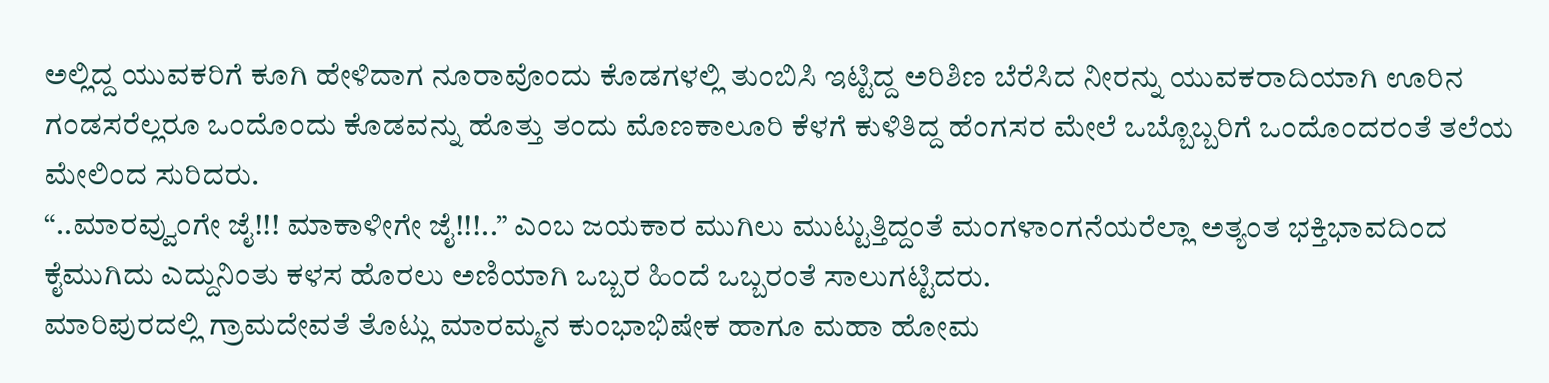ಅಲ್ಲಿದ್ದ ಯುವಕರಿಗೆ ಕೂಗಿ ಹೇಳಿದಾಗ ನೂರಾವೊಂದು ಕೊಡಗಳಲ್ಲಿ ತುಂಬಿಸಿ ಇಟ್ಟಿದ್ದ ಅರಿಶಿಣ ಬೆರೆಸಿದ ನೀರನ್ನು ಯುವಕರಾದಿಯಾಗಿ ಊರಿನ ಗಂಡಸರೆಲ್ಲರೂ ಒಂದೊಂದು ಕೊಡವನ್ನು ಹೊತ್ತು ತಂದು ಮೊಣಕಾಲೂರಿ ಕೆಳಗೆ ಕುಳಿತಿದ್ದ ಹೆಂಗಸರ ಮೇಲೆ ಒಬ್ಬೊಬ್ಬರಿಗೆ ಒಂದೊಂದರಂತೆ ತಲೆಯ ಮೇಲಿಂದ ಸುರಿದರು.
“..ಮಾರವ್ವುಂಗೇ ಜೈ!!! ಮಾಕಾಳೀಗೇ ಜೈ!!!..” ಎಂಬ ಜಯಕಾರ ಮುಗಿಲು ಮುಟ್ಟುತ್ತಿದ್ದಂತೆ ಮಂಗಳಾಂಗನೆಯರೆಲ್ಲಾ ಅತ್ಯಂತ ಭಕ್ತಿಭಾವದಿಂದ ಕೈಮುಗಿದು ಎದ್ದುನಿಂತು ಕಳಸ ಹೊರಲು ಅಣಿಯಾಗಿ ಒಬ್ಬರ ಹಿಂದೆ ಒಬ್ಬರಂತೆ ಸಾಲುಗಟ್ಟಿದರು.
ಮಾರಿಪುರದಲ್ಲಿ ಗ್ರಾಮದೇವತೆ ತೊಟ್ಲು ಮಾರಮ್ಮನ ಕುಂಭಾಭಿಷೇಕ ಹಾಗೂ ಮಹಾ ಹೋಮ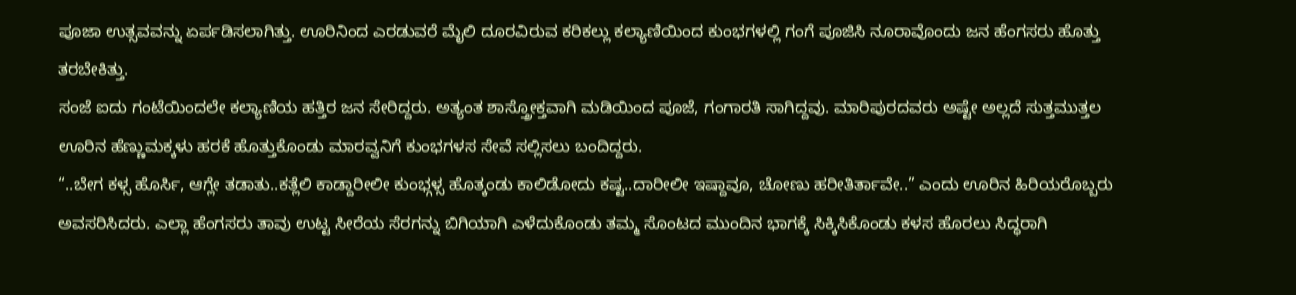ಪೂಜಾ ಉತ್ಸವವನ್ನು ಏರ್ಪಡಿಸಲಾಗಿತ್ತು. ಊರಿನಿಂದ ಎರಡುವರೆ ಮೈಲಿ ದೂರವಿರುವ ಕರಿಕಲ್ಲು ಕಲ್ಯಾಣಿಯಿಂದ ಕುಂಭಗಳಲ್ಲಿ ಗಂಗೆ ಪೂಜಿಸಿ ನೂರಾವೊಂದು ಜನ ಹೆಂಗಸರು ಹೊತ್ತು ತರಬೇಕಿತ್ತು.
ಸಂಜೆ ಐದು ಗಂಟೆಯಿಂದಲೇ ಕಲ್ಯಾಣಿಯ ಹತ್ತಿರ ಜನ ಸೇರಿದ್ದರು. ಅತ್ಯಂತ ಶಾಸ್ತ್ರೋಕ್ತವಾಗಿ ಮಡಿಯಿಂದ ಪೂಜೆ, ಗಂಗಾರತಿ ಸಾಗಿದ್ದವು. ಮಾರಿಪುರದವರು ಅಷ್ಟೇ ಅಲ್ಲದೆ ಸುತ್ತಮುತ್ತಲ ಊರಿನ ಹೆಣ್ಣುಮಕ್ಕಳು ಹರಕೆ ಹೊತ್ತುಕೊಂಡು ಮಾರವ್ವನಿಗೆ ಕುಂಭಗಳಸ ಸೇವೆ ಸಲ್ಲಿಸಲು ಬಂದಿದ್ದರು.
“..ಬೇಗ ಕಳ್ಸ ಹೊರ್ಸಿ, ಆಗ್ಲೇ ತಡಾತು..ಕತ್ಲೆಲಿ ಕಾಡ್ದಾರೀಲೀ ಕುಂಭ್ಗಳ್ಸ ಹೊತ್ಕಂಡು ಕಾಲಿಡೋದು ಕಷ್ಟ..ದಾರೀಲೀ ಇಷ್ದಾವೂ, ಚೋಣು ಹರೀತಿರ್ತಾವೇ..” ಎಂದು ಊರಿನ ಹಿರಿಯರೊಬ್ಬರು ಅವಸರಿಸಿದರು. ಎಲ್ಲಾ ಹೆಂಗಸರು ತಾವು ಉಟ್ಟ ಸೀರೆಯ ಸೆರಗನ್ನು ಬಿಗಿಯಾಗಿ ಎಳೆದುಕೊಂಡು ತಮ್ಮ ಸೊಂಟದ ಮುಂದಿನ ಭಾಗಕ್ಕೆ ಸಿಕ್ಕಿಸಿಕೊಂಡು ಕಳಸ ಹೊರಲು ಸಿದ್ಧರಾಗಿ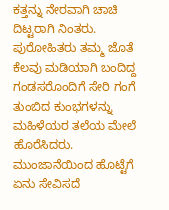ಕತ್ತನ್ನು ನೇರವಾಗಿ ಚಾಚಿ ದಿಟ್ಟರಾಗಿ ನಿಂತರು. ಪುರೋಹಿತರು ತಮ್ಮ ಜೊತೆ ಕೆಲವು ಮಡಿಯಾಗಿ ಬಂದಿದ್ದ ಗಂಡಸರೊಂದಿಗೆ ಸೇರಿ ಗಂಗೆ ತುಂಬಿದ ಕುಂಭಗಳನ್ನು ಮಹಿಳೆಯರ ತಲೆಯ ಮೇಲೆ ಹೊರೆಸಿದರು. ಮುಂಜಾನೆಯಿಂದ ಹೊಟ್ಟೆಗೆ ಏನು ಸೇವಿಸದೆ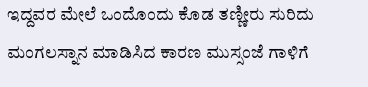ಇದ್ದವರ ಮೇಲೆ ಒಂದೊಂದು ಕೊಡ ತಣ್ಣೀರು ಸುರಿದು ಮಂಗಲಸ್ನಾನ ಮಾಡಿಸಿದ ಕಾರಣ ಮುಸ್ಸಂಜೆ ಗಾಳಿಗೆ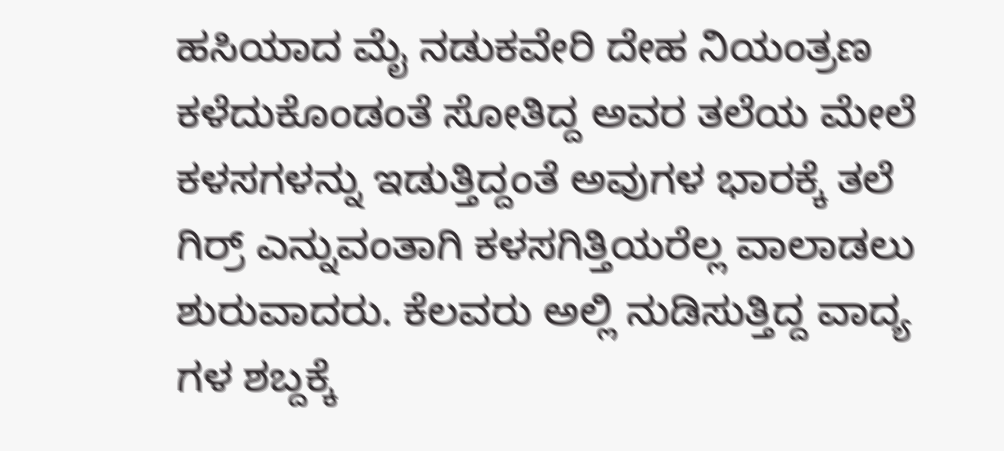ಹಸಿಯಾದ ಮೈ ನಡುಕವೇರಿ ದೇಹ ನಿಯಂತ್ರಣ ಕಳೆದುಕೊಂಡಂತೆ ಸೋತಿದ್ದ ಅವರ ತಲೆಯ ಮೇಲೆ ಕಳಸಗಳನ್ನು ಇಡುತ್ತಿದ್ದಂತೆ ಅವುಗಳ ಭಾರಕ್ಕೆ ತಲೆ ಗಿರ್ರ್ ಎನ್ನುವಂತಾಗಿ ಕಳಸಗಿತ್ತಿಯರೆಲ್ಲ ವಾಲಾಡಲು ಶುರುವಾದರು. ಕೆಲವರು ಅಲ್ಲಿ ನುಡಿಸುತ್ತಿದ್ದ ವಾದ್ಯ ಗಳ ಶಬ್ದಕ್ಕೆ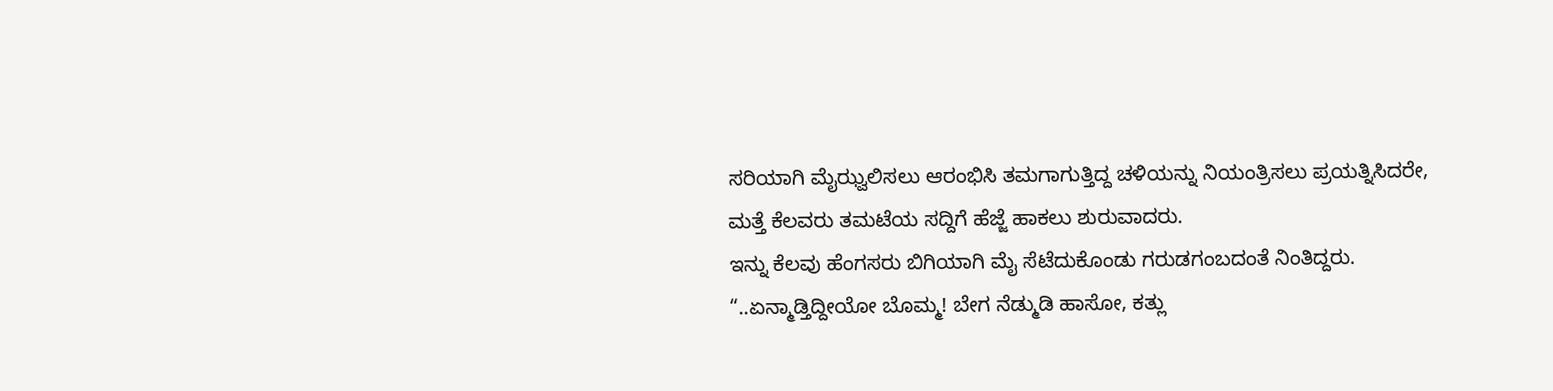ಸರಿಯಾಗಿ ಮೈಝ್ವಲಿಸಲು ಆರಂಭಿಸಿ ತಮಗಾಗುತ್ತಿದ್ದ ಚಳಿಯನ್ನು ನಿಯಂತ್ರಿಸಲು ಪ್ರಯತ್ನಿಸಿದರೇ, ಮತ್ತೆ ಕೆಲವರು ತಮಟೆಯ ಸದ್ದಿಗೆ ಹೆಜ್ಜೆ ಹಾಕಲು ಶುರುವಾದರು.
ಇನ್ನು ಕೆಲವು ಹೆಂಗಸರು ಬಿಗಿಯಾಗಿ ಮೈ ಸೆಟೆದುಕೊಂಡು ಗರುಡಗಂಬದಂತೆ ನಿಂತಿದ್ದರು. “..ಏನ್ಮಾಡ್ತಿದ್ದೀಯೋ ಬೊಮ್ಮ! ಬೇಗ ನೆಡ್ಮುಡಿ ಹಾಸೋ, ಕತ್ಲು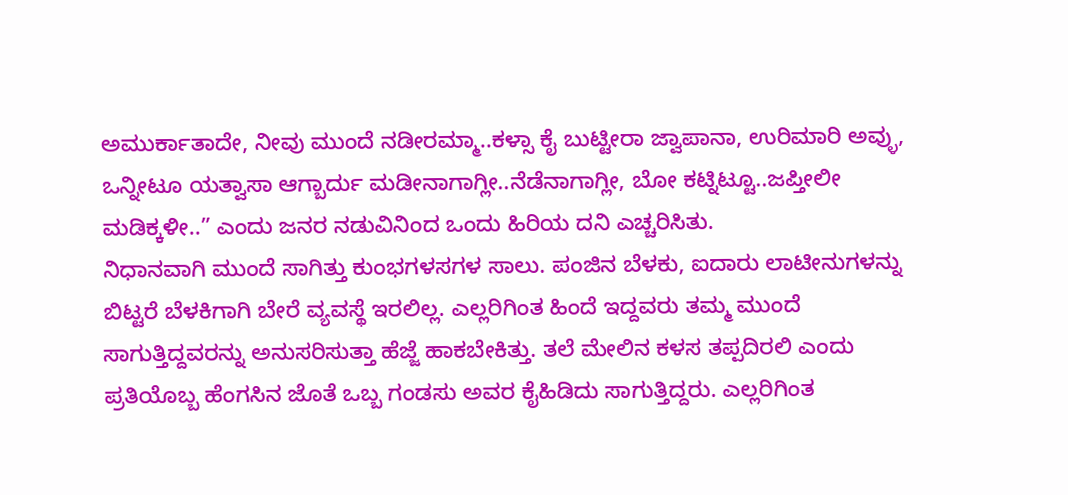ಅಮುರ್ಕಾತಾದೇ, ನೀವು ಮುಂದೆ ನಡೀರಮ್ಮಾ..ಕಳ್ಸಾ ಕೈ ಬುಟ್ಟೀರಾ ಜ್ವಾಪಾನಾ, ಉರಿಮಾರಿ ಅವ್ಳು, ಒನ್ನೀಟೂ ಯತ್ವಾಸಾ ಆಗ್ಬಾರ್ದು ಮಡೀನಾಗಾಗ್ಲೀ..ನೆಡೆನಾಗಾಗ್ಲೀ, ಬೋ ಕಟ್ನಿಟ್ಟೂ..ಜಪ್ತೀಲೀ ಮಡಿಕ್ಕಳೀ..” ಎಂದು ಜನರ ನಡುವಿನಿಂದ ಒಂದು ಹಿರಿಯ ದನಿ ಎಚ್ಚರಿಸಿತು.
ನಿಧಾನವಾಗಿ ಮುಂದೆ ಸಾಗಿತ್ತು ಕುಂಭಗಳಸಗಳ ಸಾಲು. ಪಂಜಿನ ಬೆಳಕು, ಐದಾರು ಲಾಟೀನುಗಳನ್ನು ಬಿಟ್ಟರೆ ಬೆಳಕಿಗಾಗಿ ಬೇರೆ ವ್ಯವಸ್ಥೆ ಇರಲಿಲ್ಲ. ಎಲ್ಲರಿಗಿಂತ ಹಿಂದೆ ಇದ್ದವರು ತಮ್ಮ ಮುಂದೆ ಸಾಗುತ್ತಿದ್ದವರನ್ನು ಅನುಸರಿಸುತ್ತಾ ಹೆಜ್ಜೆ ಹಾಕಬೇಕಿತ್ತು. ತಲೆ ಮೇಲಿನ ಕಳಸ ತಪ್ಪದಿರಲಿ ಎಂದು ಪ್ರತಿಯೊಬ್ಬ ಹೆಂಗಸಿನ ಜೊತೆ ಒಬ್ಬ ಗಂಡಸು ಅವರ ಕೈಹಿಡಿದು ಸಾಗುತ್ತಿದ್ದರು. ಎಲ್ಲರಿಗಿಂತ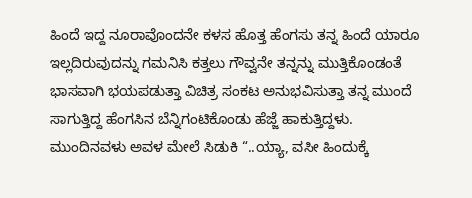ಹಿಂದೆ ಇದ್ದ ನೂರಾವೊಂದನೇ ಕಳಸ ಹೊತ್ತ ಹೆಂಗಸು ತನ್ನ ಹಿಂದೆ ಯಾರೂ ಇಲ್ಲದಿರುವುದನ್ನು ಗಮನಿಸಿ ಕತ್ತಲು ಗೌವ್ವನೇ ತನ್ನನ್ನು ಮುತ್ತಿಕೊಂಡಂತೆ ಭಾಸವಾಗಿ ಭಯಪಡುತ್ತಾ ವಿಚಿತ್ರ ಸಂಕಟ ಅನುಭವಿಸುತ್ತಾ ತನ್ನ ಮುಂದೆ ಸಾಗುತ್ತಿದ್ದ ಹೆಂಗಸಿನ ಬೆನ್ನಿಗಂಟಿಕೊಂಡು ಹೆಜ್ಜೆ ಹಾಕುತ್ತಿದ್ದಳು.
ಮುಂದಿನವಳು ಅವಳ ಮೇಲೆ ಸಿಡುಕಿ “..ಯ್ಯಾ, ವಸೀ ಹಿಂದುಕ್ಕೆ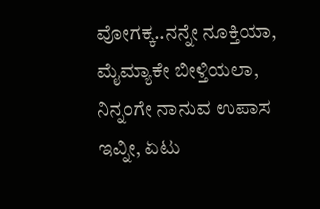ವೋಗಕ್ಕ..ನನ್ನೇ ನೂಕ್ತಿಯಾ, ಮೈಮ್ಯಾಕೇ ಬೀಳ್ತಿಯಲಾ, ನಿನ್ನಂಗೇ ನಾನುವ ಉಪಾಸ ಇವ್ನೀ, ಏಟು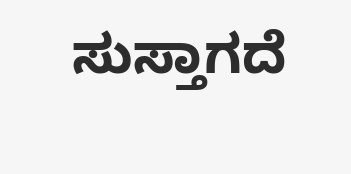ಸುಸ್ತಾಗದೆ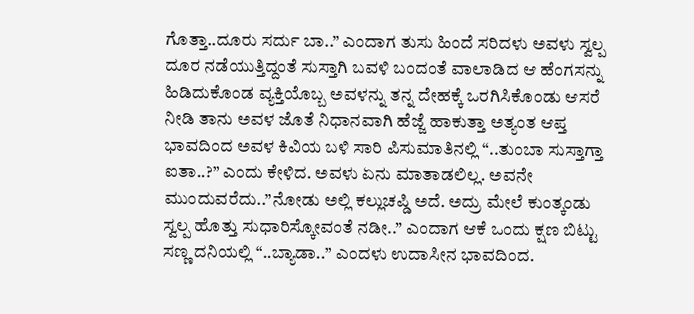ಗೊತ್ತಾ..ದೂರು ಸರ್ದು ಬಾ..” ಎಂದಾಗ ತುಸು ಹಿಂದೆ ಸರಿದಳು ಅವಳು ಸ್ವಲ್ಪ ದೂರ ನಡೆಯುತ್ತಿದ್ದಂತೆ ಸುಸ್ತಾಗಿ ಬವಳಿ ಬಂದಂತೆ ವಾಲಾಡಿದ ಆ ಹೆಂಗಸನ್ನು ಹಿಡಿದುಕೊಂಡ ವ್ಯಕ್ತಿಯೊಬ್ಬ ಅವಳನ್ನು ತನ್ನ ದೇಹಕ್ಕೆ ಒರಗಿಸಿಕೊಂಡು ಆಸರೆ ನೀಡಿ ತಾನು ಅವಳ ಜೊತೆ ನಿಧಾನವಾಗಿ ಹೆಜ್ಜೆ ಹಾಕುತ್ತಾ ಅತ್ಯಂತ ಆಪ್ತ ಭಾವದಿಂದ ಅವಳ ಕಿವಿಯ ಬಳಿ ಸಾರಿ ಪಿಸುಮಾತಿನಲ್ಲಿ “..ತುಂಬಾ ಸುಸ್ತಾಗ್ತಾ ಐತಾ..?” ಎಂದು ಕೇಳಿದ. ಅವಳು ಏನು ಮಾತಾಡಲಿಲ್ಲ. ಅವನೇ ಮುಂದುವರೆದು..”ನೋಡು ಅಲ್ಲಿ ಕಲ್ಲುಚಪ್ಡಿ ಅದೆ. ಅದ್ರು ಮೇಲೆ ಕುಂತ್ಕಂಡು ಸ್ವಲ್ಪ ಹೊತ್ತು ಸುಧಾರಿಸ್ಕೋವಂತೆ ನಡೀ..” ಎಂದಾಗ ಆಕೆ ಒಂದು ಕ್ಷಣ ಬಿಟ್ಟು ಸಣ್ಣ ದನಿಯಲ್ಲಿ “..ಬ್ಯಾಡಾ..” ಎಂದಳು ಉದಾಸೀನ ಭಾವದಿಂದ.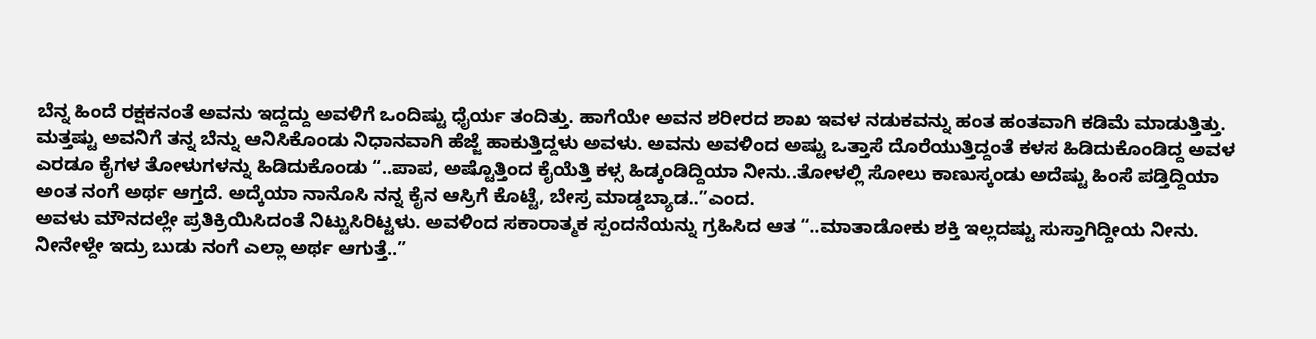ಬೆನ್ನ ಹಿಂದೆ ರಕ್ಷಕನಂತೆ ಅವನು ಇದ್ದದ್ದು ಅವಳಿಗೆ ಒಂದಿಷ್ಟು ಧೈರ್ಯ ತಂದಿತ್ತು. ಹಾಗೆಯೇ ಅವನ ಶರೀರದ ಶಾಖ ಇವಳ ನಡುಕವನ್ನು ಹಂತ ಹಂತವಾಗಿ ಕಡಿಮೆ ಮಾಡುತ್ತಿತ್ತು. ಮತ್ತಷ್ಟು ಅವನಿಗೆ ತನ್ನ ಬೆನ್ನು ಆನಿಸಿಕೊಂಡು ನಿಧಾನವಾಗಿ ಹೆಜ್ಜೆ ಹಾಕುತ್ತಿದ್ದಳು ಅವಳು. ಅವನು ಅವಳಿಂದ ಅಷ್ಟು ಒತ್ತಾಸೆ ದೊರೆಯುತ್ತಿದ್ದಂತೆ ಕಳಸ ಹಿಡಿದುಕೊಂಡಿದ್ದ ಅವಳ ಎರಡೂ ಕೈಗಳ ತೋಳುಗಳನ್ನು ಹಿಡಿದುಕೊಂಡು “..ಪಾಪ, ಅಷ್ಟೊತ್ತಿಂದ ಕೈಯೆತ್ತಿ ಕಳ್ಸ ಹಿಡ್ಕಂಡಿದ್ದಿಯಾ ನೀನು..ತೋಳಲ್ಲಿ ಸೋಲು ಕಾಣುಸ್ಕಂಡು ಅದೆಷ್ಟು ಹಿಂಸೆ ಪಡ್ತಿದ್ದಿಯಾ ಅಂತ ನಂಗೆ ಅರ್ಥ ಆಗ್ತದೆ. ಅದ್ಕೆಯಾ ನಾನೊಸಿ ನನ್ನ ಕೈನ ಆಸ್ರಿಗೆ ಕೊಟ್ಟೆ, ಬೇಸ್ರ ಮಾಡ್ಡಬ್ಯಾಡ..”ಎಂದ.
ಅವಳು ಮೌನದಲ್ಲೇ ಪ್ರತಿಕ್ರಿಯಿಸಿದಂತೆ ನಿಟ್ಟುಸಿರಿಟ್ಟಳು. ಅವಳಿಂದ ಸಕಾರಾತ್ಮಕ ಸ್ಪಂದನೆಯನ್ನು ಗ್ರಹಿಸಿದ ಆತ “..ಮಾತಾಡೋಕು ಶಕ್ತಿ ಇಲ್ಲದಷ್ಟು ಸುಸ್ತಾಗಿದ್ದೀಯ ನೀನು. ನೀನೇಳ್ದೇ ಇದ್ರು ಬುಡು ನಂಗೆ ಎಲ್ಲಾ ಅರ್ಥ ಆಗುತ್ತೆ..”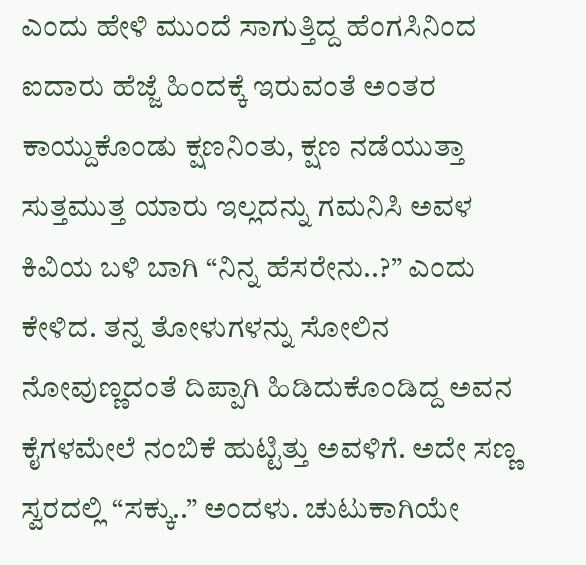ಎಂದು ಹೇಳಿ ಮುಂದೆ ಸಾಗುತ್ತಿದ್ದ ಹೆಂಗಸಿನಿಂದ ಐದಾರು ಹೆಜ್ಜೆ ಹಿಂದಕ್ಕೆ ಇರುವಂತೆ ಅಂತರ ಕಾಯ್ದುಕೊಂಡು ಕ್ಷಣನಿಂತು, ಕ್ಷಣ ನಡೆಯುತ್ತಾ ಸುತ್ತಮುತ್ತ ಯಾರು ಇಲ್ಲದನ್ನು ಗಮನಿಸಿ ಅವಳ ಕಿವಿಯ ಬಳಿ ಬಾಗಿ “ನಿನ್ನ ಹೆಸರೇನು..?” ಎಂದು ಕೇಳಿದ. ತನ್ನ ತೋಳುಗಳನ್ನು ಸೋಲಿನ ನೋವುಣ್ಣದಂತೆ ದಿಪ್ಪಾಗಿ ಹಿಡಿದುಕೊಂಡಿದ್ದ ಅವನ ಕೈಗಳಮೇಲೆ ನಂಬಿಕೆ ಹುಟ್ಟಿತ್ತು ಅವಳಿಗೆ. ಅದೇ ಸಣ್ಣ ಸ್ವರದಲ್ಲಿ “ಸಕ್ಕು..” ಅಂದಳು. ಚುಟುಕಾಗಿಯೇ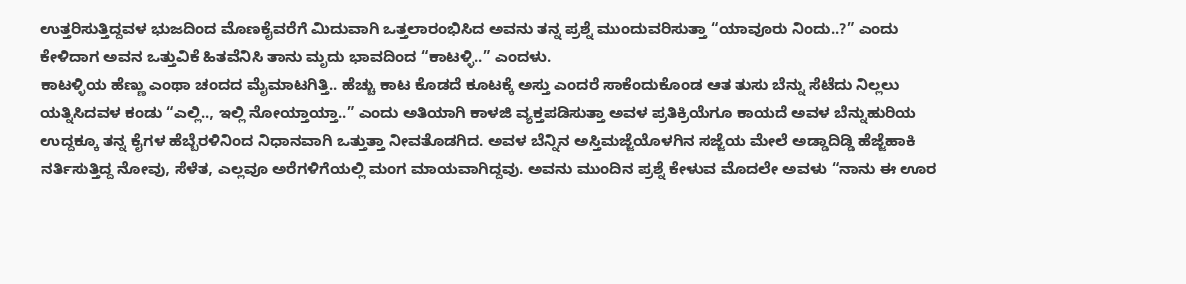ಉತ್ತರಿಸುತ್ತಿದ್ದವಳ ಭುಜದಿಂದ ಮೊಣಕೈವರೆಗೆ ಮಿದುವಾಗಿ ಒತ್ತಲಾರಂಭಿಸಿದ ಅವನು ತನ್ನ ಪ್ರಶ್ನೆ ಮುಂದುವರಿಸುತ್ತಾ “ಯಾವೂರು ನಿಂದು..?” ಎಂದು ಕೇಳಿದಾಗ ಅವನ ಒತ್ತುವಿಕೆ ಹಿತವೆನಿಸಿ ತಾನು ಮೃದು ಭಾವದಿಂದ “ಕಾಟಳ್ಳಿ..” ಎಂದಳು.
ಕಾಟಳ್ಳಿಯ ಹೆಣ್ಣು ಎಂಥಾ ಚಂದದ ಮೈಮಾಟಗಿತ್ತಿ.. ಹೆಚ್ಚು ಕಾಟ ಕೊಡದೆ ಕೂಟಕ್ಕೆ ಅಸ್ತು ಎಂದರೆ ಸಾಕೆಂದುಕೊಂಡ ಆತ ತುಸು ಬೆನ್ನು ಸೆಟೆದು ನಿಲ್ಲಲು ಯತ್ನಿಸಿದವಳ ಕಂಡು “ಎಲ್ಲಿ.., ಇಲ್ಲಿ ನೋಯ್ತಾಯ್ತಾ..” ಎಂದು ಅತಿಯಾಗಿ ಕಾಳಜಿ ವ್ಯಕ್ತಪಡಿಸುತ್ತಾ ಅವಳ ಪ್ರತಿಕ್ರಿಯೆಗೂ ಕಾಯದೆ ಅವಳ ಬೆನ್ನುಹುರಿಯ ಉದ್ದಕ್ಕೂ ತನ್ನ ಕೈಗಳ ಹೆಬ್ಬೆರಳಿನಿಂದ ನಿಧಾನವಾಗಿ ಒತ್ತುತ್ತಾ ನೀವತೊಡಗಿದ. ಅವಳ ಬೆನ್ನಿನ ಅಸ್ತಿಮಜ್ಜೆಯೊಳಗಿನ ಸಜ್ಜೆಯ ಮೇಲೆ ಅಡ್ಡಾದಿಡ್ಡಿ ಹೆಜ್ಜೆಹಾಕಿ ನರ್ತಿಸುತ್ತಿದ್ದ ನೋವು, ಸೆಳೆತ, ಎಲ್ಲವೂ ಅರೆಗಳಿಗೆಯಲ್ಲಿ ಮಂಗ ಮಾಯವಾಗಿದ್ದವು. ಅವನು ಮುಂದಿನ ಪ್ರಶ್ನೆ ಕೇಳುವ ಮೊದಲೇ ಅವಳು “ನಾನು ಈ ಊರ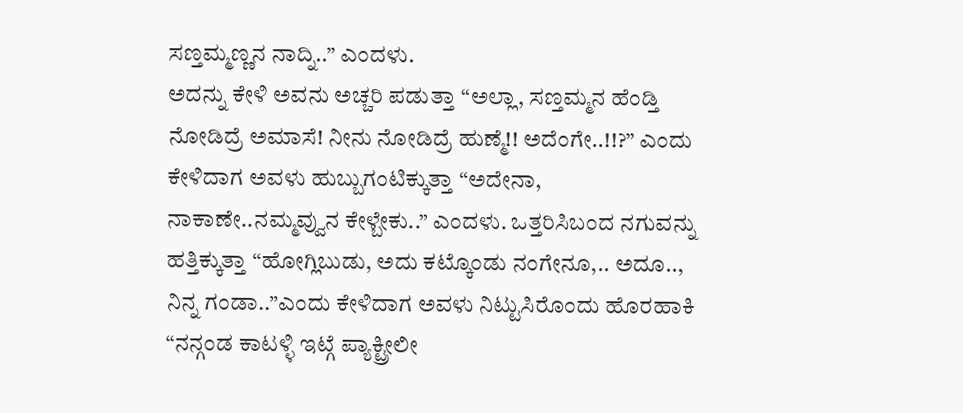ಸಣ್ತಮ್ಮಣ್ಣನ ನಾದ್ನಿ..” ಎಂದಳು.
ಅದನ್ನು ಕೇಳಿ ಅವನು ಅಚ್ಚರಿ ಪಡುತ್ತಾ “ಅಲ್ಲಾ, ಸಣ್ತಮ್ಮನ ಹೆಂಡ್ತಿ ನೋಡಿದ್ರೆ ಅಮಾಸೆ! ನೀನು ನೋಡಿದ್ರೆ ಹುಣ್ಮೆ!! ಅದೆಂಗೇ..!!?” ಎಂದು ಕೇಳಿದಾಗ ಅವಳು ಹುಬ್ಬುಗಂಟಿಕ್ಕುತ್ತಾ “ಅದೇನಾ, ನಾಕಾಣೇ..ನಮ್ಮವ್ವುನ ಕೇಳ್ಬೇಕು..” ಎಂದಳು. ಒತ್ತರಿಸಿಬಂದ ನಗುವನ್ನು ಹತ್ತಿಕ್ಕುತ್ತಾ “ಹೋಗ್ಲಿಬುಡು, ಅದು ಕಟ್ಕೊಂಡು ನಂಗೇನೂ,.. ಅದೂ.., ನಿನ್ನ ಗಂಡಾ..”ಎಂದು ಕೇಳಿದಾಗ ಅವಳು ನಿಟ್ಟುಸಿರೊಂದು ಹೊರಹಾಕಿ “ನನ್ಗಂಡ ಕಾಟಳ್ಳಿ ಇಟ್ಗೆ ಪ್ಯಾಕ್ಟ್ರೀಲೀ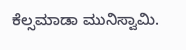ಕೆಲ್ಸಮಾಡಾ ಮುನಿಸ್ವಾಮಿ.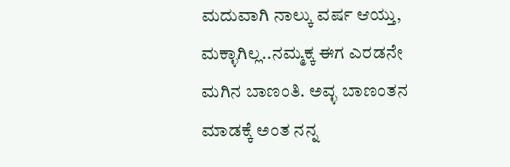ಮದುವಾಗಿ ನಾಲ್ಕು ವರ್ಷ ಆಯ್ತು, ಮಕ್ಳಾಗಿಲ್ಲ..ನಮ್ಮಕ್ಕ ಈಗ ಎರಡನೇ ಮಗಿನ ಬಾಣಂತಿ. ಅವ್ಳ ಬಾಣಂತನ ಮಾಡಕ್ಕೆ ಅಂತ ನನ್ನ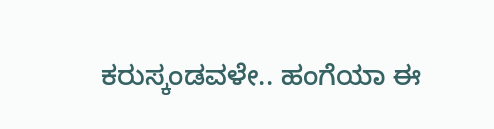ಕರುಸ್ಕಂಡವಳೇ.. ಹಂಗೆಯಾ ಈ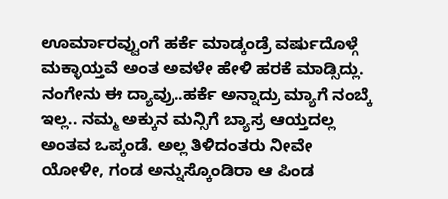ಊರ್ಮಾರವ್ವುಂಗೆ ಹರ್ಕೆ ಮಾಡ್ಕಂಡ್ರೆ ವರ್ಷುದೊಳ್ಗೆ ಮಕ್ಳಾಯ್ತವೆ ಅಂತ ಅವಳೇ ಹೇಳಿ ಹರಕೆ ಮಾಡ್ಸಿದ್ಲು. ನಂಗೇನು ಈ ದ್ಯಾವ್ರು..ಹರ್ಕೆ ಅನ್ನಾದ್ರು ಮ್ಯಾಗೆ ನಂಬ್ಕೆ ಇಲ್ಲ.. ನಮ್ಮ ಅಕ್ಕುನ ಮನ್ಸಿಗೆ ಬ್ಯಾಸ್ರ ಆಯ್ತದಲ್ಲ ಅಂತವ ಒಪ್ಕಂಡೆ. ಅಲ್ಲ ತಿಳಿದಂತರು ನೀವೇ ಯೋಳೀ, ಗಂಡ ಅನ್ನುಸ್ಕೊಂಡಿರಾ ಆ ಪಿಂಡ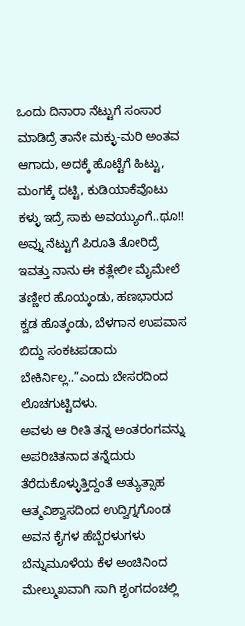ಒಂದು ದಿನಾರಾ ನೆಟ್ಟುಗೆ ಸಂಸಾರ ಮಾಡಿದ್ರೆ ತಾನೇ ಮಕ್ಳು-ಮರಿ ಅಂತವ ಆಗಾದು, ಅದಕ್ಕೆ ಹೊಟ್ಟೆಗೆ ಹಿಟ್ಟು, ಮಂಗಕ್ಕೆ ದಟ್ಟಿ, ಕುಡಿಯಾಕೆವೊಟು ಕಳ್ಳು ಇದ್ರೆ ಸಾಕು ಅವಯ್ಯುಂಗೆ..ಥೂ!! ಅವ್ನು ನೆಟ್ಟುಗೆ ಪಿರೂತಿ ತೋರಿದ್ರೆ ಇವತ್ತು ನಾನು ಈ ಕತ್ಲೇಲೀ ಮೈಮೇಲೆ ತಣ್ಣೀರ ಹೊಯ್ಕಂಡು, ಹಣಭಾರುದ ಕ್ವಡ ಹೊತ್ಕಂಡು, ಬೆಳಗಾನ ಉಪವಾಸ ಬಿದ್ದು ಸಂಕಟಪಡಾದು ಬೇಕಿರ್ನಿಲ್ಲ..”ಎಂದು ಬೇಸರದಿಂದ ಲೊಚಗುಟ್ಟಿದಳು.
ಅವಳು ಆ ರೀತಿ ತನ್ನ ಅಂತರಂಗವನ್ನು ಅಪರಿಚಿತನಾದ ತನ್ನೆದುರು ತೆರೆದುಕೊಳ್ಳುತ್ತಿದ್ದಂತೆ ಅತ್ಯುತ್ಸಾಹ ಆತ್ಮವಿಶ್ವಾಸದಿಂದ ಉದ್ವಿಗ್ನಗೊಂಡ ಅವನ ಕೈಗಳ ಹೆಬ್ಬೆರಳುಗಳು ಬೆನ್ನುಮೂಳೆಯ ಕೆಳ ಅಂಚಿನಿಂದ ಮೇಲ್ಮುಖವಾಗಿ ಸಾಗಿ ಶೃಂಗದಂಚಲ್ಲಿ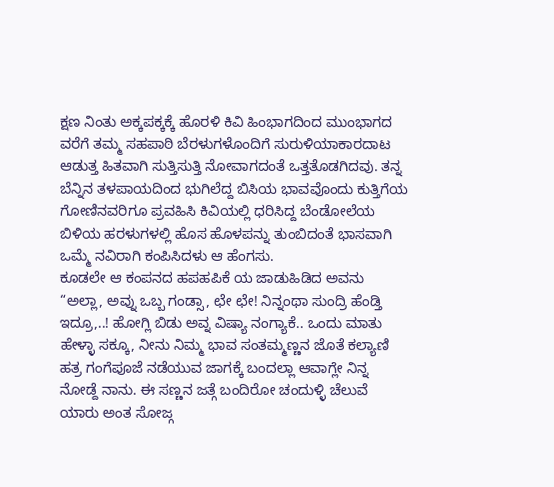ಕ್ಷಣ ನಿಂತು ಅಕ್ಕಪಕ್ಕಕ್ಕೆ ಹೊರಳಿ ಕಿವಿ ಹಿಂಭಾಗದಿಂದ ಮುಂಭಾಗದ ವರೆಗೆ ತಮ್ಮ ಸಹಪಾಠಿ ಬೆರಳುಗಳೊಂದಿಗೆ ಸುರುಳಿಯಾಕಾರದಾಟ ಆಡುತ್ತ ಹಿತವಾಗಿ ಸುತ್ತಿಸುತ್ತಿ ನೋವಾಗದಂತೆ ಒತ್ತತೊಡಗಿದವು. ತನ್ನ ಬೆನ್ನಿನ ತಳಪಾಯದಿಂದ ಭುಗಿಲೆದ್ದ ಬಿಸಿಯ ಭಾವವೊಂದು ಕುತ್ತಿಗೆಯ ಗೋಣಿನವರಿಗೂ ಪ್ರವಹಿಸಿ ಕಿವಿಯಲ್ಲಿ ಧರಿಸಿದ್ದ ಬೆಂಡೋಲೆಯ ಬಿಳಿಯ ಹರಳುಗಳಲ್ಲಿ ಹೊಸ ಹೊಳಪನ್ನು ತುಂಬಿದಂತೆ ಭಾಸವಾಗಿ ಒಮ್ಮೆ ನವಿರಾಗಿ ಕಂಪಿಸಿದಳು ಆ ಹೆಂಗಸು.
ಕೂಡಲೇ ಆ ಕಂಪನದ ಹಪಹಪಿಕೆ ಯ ಜಾಡುಹಿಡಿದ ಅವನು “ಅಲ್ಲಾ, ಅವ್ನು ಒಬ್ಬ ಗಂಡ್ಸಾ, ಛೇ ಛೇ! ನಿನ್ನಂಥಾ ಸುಂದ್ರಿ ಹೆಂಡ್ತಿ ಇದ್ರೂ,..! ಹೋಗ್ಲಿ ಬಿಡು ಅವ್ನ ವಿಷ್ಯಾ ನಂಗ್ಯಾಕೆ.. ಒಂದು ಮಾತು ಹೇಳ್ಳಾ ಸಕ್ಕೂ, ನೀನು ನಿಮ್ಮ ಭಾವ ಸಂತಮ್ಮಣ್ಣನ ಜೊತೆ ಕಲ್ಯಾಣಿ ಹತ್ರ ಗಂಗೆಪೂಜೆ ನಡೆಯುವ ಜಾಗಕ್ಕೆ ಬಂದಲ್ಲಾ ಆವಾಗ್ಲೇ ನಿನ್ನ ನೋಡ್ದೆ ನಾನು. ಈ ಸಣ್ಣನ ಜತ್ಗೆ ಬಂದಿರೋ ಚಂದುಳ್ಳಿ ಚೆಲುವೆ ಯಾರು ಅಂತ ಸೋಜ್ಗ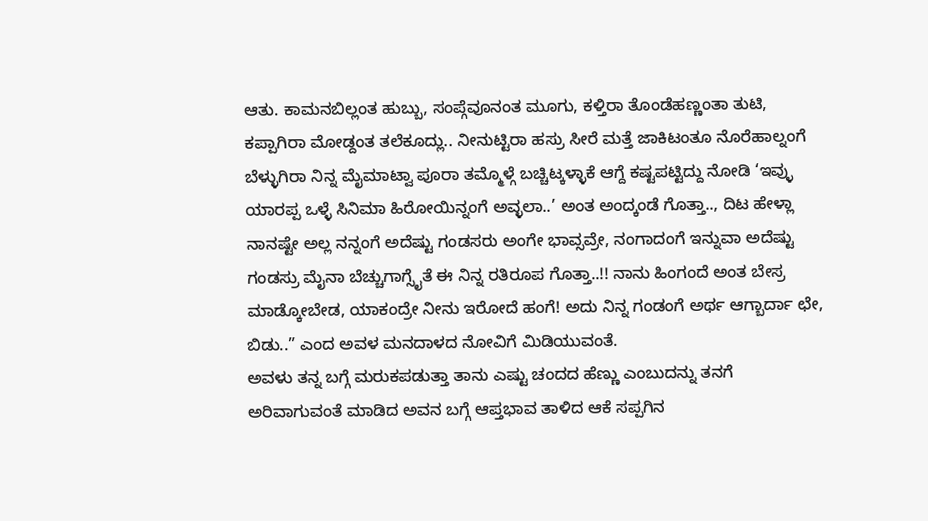ಆತು. ಕಾಮನಬಿಲ್ಲಂತ ಹುಬ್ಬು, ಸಂಪ್ಗೆವೂನಂತ ಮೂಗು, ಕಳ್ತಿರಾ ತೊಂಡೆಹಣ್ಣಂತಾ ತುಟಿ, ಕಪ್ಪಾಗಿರಾ ಮೋಡ್ದಂತ ತಲೆಕೂದ್ಲು.. ನೀನುಟ್ಟಿರಾ ಹಸ್ರು ಸೀರೆ ಮತ್ತೆ ಜಾಕಿಟಂತೂ ನೊರೆಹಾಲ್ನಂಗೆ ಬೆಳ್ಳುಗಿರಾ ನಿನ್ನ ಮೈಮಾಟ್ವಾ ಪೂರಾ ತಮ್ಮೊಳ್ಗೆ ಬಚ್ಚಿಟ್ಕಳ್ಳಾಕೆ ಆಗ್ದೆ ಕಷ್ಟಪಟ್ಟಿದ್ದು ನೋಡಿ ‘ಇವ್ಳು ಯಾರಪ್ಪ ಒಳ್ಳೆ ಸಿನಿಮಾ ಹಿರೋಯಿನ್ನಂಗೆ ಅವ್ಳಲಾ..’ ಅಂತ ಅಂದ್ಕಂಡೆ ಗೊತ್ತಾ.., ದಿಟ ಹೇಳ್ಲಾ ನಾನಷ್ಟೇ ಅಲ್ಲ ನನ್ನಂಗೆ ಅದೆಷ್ಟು ಗಂಡಸರು ಅಂಗೇ ಭಾವ್ಸವ್ರೇ, ನಂಗಾದಂಗೆ ಇನ್ನುವಾ ಅದೆಷ್ಟು ಗಂಡಸ್ರು ಮೈನಾ ಬೆಚ್ಚುಗಾಗ್ಸೈತೆ ಈ ನಿನ್ನ ರತಿರೂಪ ಗೊತ್ತಾ..!! ನಾನು ಹಿಂಗಂದೆ ಅಂತ ಬೇಸ್ರ ಮಾಡ್ಕೋಬೇಡ, ಯಾಕಂದ್ರೇ ನೀನು ಇರೋದೆ ಹಂಗೆ! ಅದು ನಿನ್ನ ಗಂಡಂಗೆ ಅರ್ಥ ಆಗ್ಬಾರ್ದಾ ಛೇ, ಬಿಡು..” ಎಂದ ಅವಳ ಮನದಾಳದ ನೋವಿಗೆ ಮಿಡಿಯುವಂತೆ.
ಅವಳು ತನ್ನ ಬಗ್ಗೆ ಮರುಕಪಡುತ್ತಾ ತಾನು ಎಷ್ಟು ಚಂದದ ಹೆಣ್ಣು ಎಂಬುದನ್ನು ತನಗೆ ಅರಿವಾಗುವಂತೆ ಮಾಡಿದ ಅವನ ಬಗ್ಗೆ ಆಪ್ತಭಾವ ತಾಳಿದ ಆಕೆ ಸಪ್ಪಗಿನ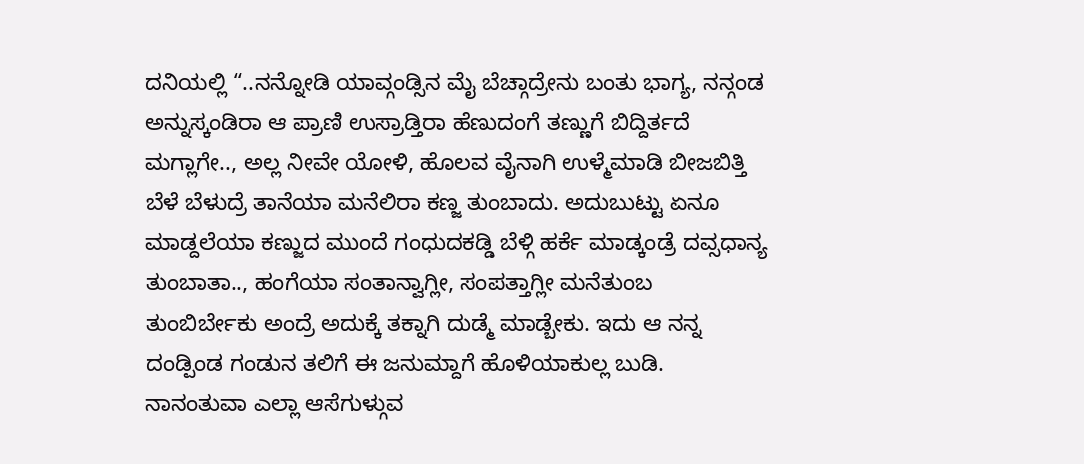ದನಿಯಲ್ಲಿ “..ನನ್ನೋಡಿ ಯಾವ್ಗಂಡ್ಸಿನ ಮೈ ಬೆಚ್ಗಾದ್ರೇನು ಬಂತು ಭಾಗ್ಯ, ನನ್ಗಂಡ ಅನ್ನುಸ್ಕಂಡಿರಾ ಆ ಪ್ರಾಣಿ ಉಸ್ರಾಡ್ತಿರಾ ಹೆಣುದಂಗೆ ತಣ್ಣುಗೆ ಬಿದ್ದಿರ್ತದೆ ಮಗ್ಲಾಗೇ.., ಅಲ್ಲ ನೀವೇ ಯೋಳಿ, ಹೊಲವ ವೈನಾಗಿ ಉಳ್ಮೆಮಾಡಿ ಬೀಜಬಿತ್ತಿ ಬೆಳೆ ಬೆಳುದ್ರೆ ತಾನೆಯಾ ಮನೆಲಿರಾ ಕಣ್ಜ ತುಂಬಾದು. ಅದುಬುಟ್ಟು ಏನೂ ಮಾಡ್ದಲೆಯಾ ಕಣ್ಜುದ ಮುಂದೆ ಗಂಧುದಕಡ್ಡಿ ಬೆಳ್ಗಿ ಹರ್ಕೆ ಮಾಡ್ಕಂಡ್ರೆ ದವ್ಸಧಾನ್ಯ ತುಂಬಾತಾ.., ಹಂಗೆಯಾ ಸಂತಾನ್ವಾಗ್ಲೀ, ಸಂಪತ್ತಾಗ್ಲೀ ಮನೆತುಂಬ ತುಂಬಿರ್ಬೇಕು ಅಂದ್ರೆ ಅದುಕ್ಕೆ ತಕ್ನಾಗಿ ದುಡ್ಮೆ ಮಾಡ್ಬೇಕು. ಇದು ಆ ನನ್ನ ದಂಡ್ಪಿಂಡ ಗಂಡುನ ತಲಿಗೆ ಈ ಜನುಮ್ದಾಗೆ ಹೊಳಿಯಾಕುಲ್ಲ ಬುಡಿ. ನಾನಂತುವಾ ಎಲ್ಲಾ ಆಸೆಗುಳ್ಗುವ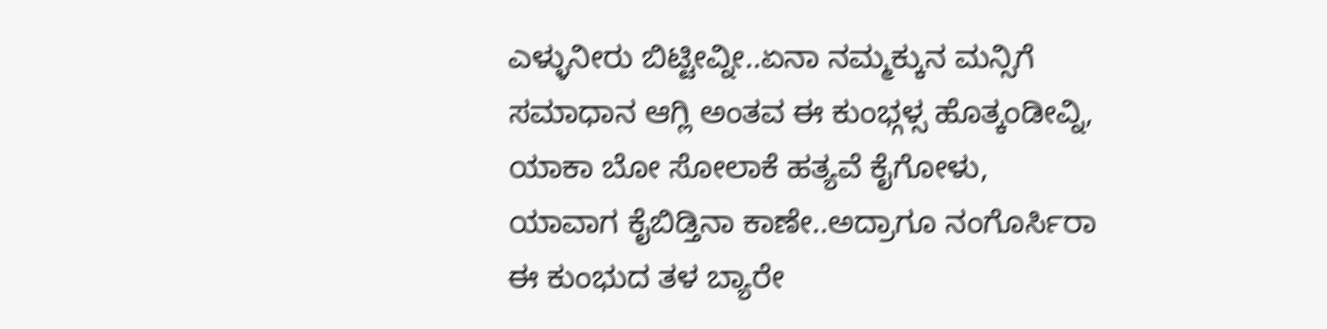ಎಳ್ಳುನೀರು ಬಿಟ್ಟೀವ್ನೀ..ಏನಾ ನಮ್ಮಕ್ಕುನ ಮನ್ಸಿಗೆ ಸಮಾಧಾನ ಆಗ್ಲಿ ಅಂತವ ಈ ಕುಂಭ್ಗಳ್ಸ ಹೊತ್ಕಂಡೀವ್ನಿ, ಯಾಕಾ ಬೋ ಸೋಲಾಕೆ ಹತ್ಯವೆ ಕೈಗೋಳು, ಯಾವಾಗ ಕೈಬಿಡ್ತಿನಾ ಕಾಣೇ..ಅದ್ರಾಗೂ ನಂಗೊರ್ಸಿರಾ ಈ ಕುಂಭುದ ತಳ ಬ್ಯಾರೇ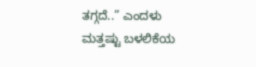ತಗ್ಗದೆ..” ಎಂದಳು ಮತ್ತಷ್ಟು ಬಳಲಿಕೆಯ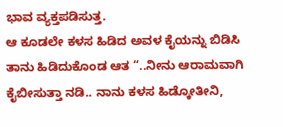ಭಾವ ವ್ಯಕ್ತಪಡಿಸುತ್ತ.
ಆ ಕೂಡಲೇ ಕಳಸ ಹಿಡಿದ ಅವಳ ಕೈಯನ್ನು ಬಿಡಿಸಿ ತಾನು ಹಿಡಿದುಕೊಂಡ ಆತ “..ನೀನು ಆರಾಮವಾಗಿ ಕೈಬೀಸುತ್ತಾ ನಡಿ.. ನಾನು ಕಳಸ ಹಿಡ್ಕೋತೀನಿ,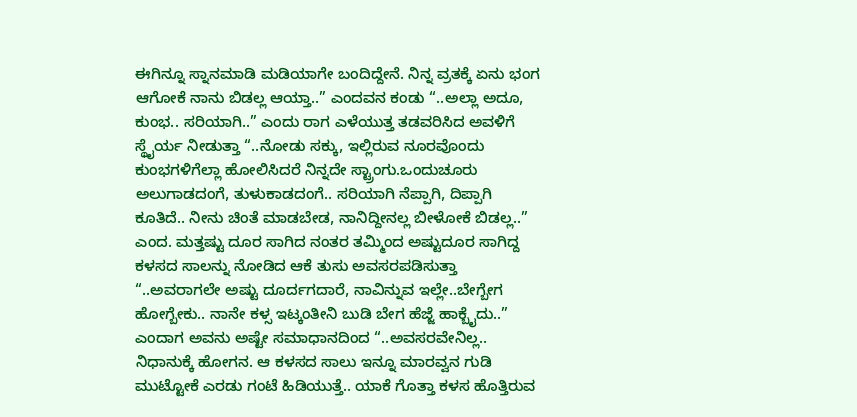ಈಗಿನ್ನೂ ಸ್ನಾನಮಾಡಿ ಮಡಿಯಾಗೇ ಬಂದಿದ್ದೇನೆ. ನಿನ್ನ ವ್ರತಕ್ಕೆ ಏನು ಭಂಗ ಆಗೋಕೆ ನಾನು ಬಿಡಲ್ಲ ಆಯ್ತಾ..” ಎಂದವನ ಕಂಡು “..ಅಲ್ಲಾ ಅದೂ, ಕುಂಭ.. ಸರಿಯಾಗಿ..” ಎಂದು ರಾಗ ಎಳೆಯುತ್ತ ತಡವರಿಸಿದ ಅವಳಿಗೆ ಸ್ಥೈರ್ಯ ನೀಡುತ್ತಾ “..ನೋಡು ಸಕ್ಕು, ಇಲ್ಲಿರುವ ನೂರವೊಂದು ಕುಂಭಗಳಿಗೆಲ್ಲಾ ಹೋಲಿಸಿದರೆ ನಿನ್ನದೇ ಸ್ಟ್ರಾಂಗು.ಒಂದುಚೂರು ಅಲುಗಾಡದಂಗೆ, ತುಳುಕಾಡದಂಗೆ.. ಸರಿಯಾಗಿ ನೆಪ್ಪಾಗಿ, ದಿಪ್ಪಾಗಿ ಕೂತಿದೆ.. ನೀನು ಚಿಂತೆ ಮಾಡಬೇಡ, ನಾನಿದ್ದೀನಲ್ಲ ಬೀಳೋಕೆ ಬಿಡಲ್ಲ..” ಎಂದ. ಮತ್ತಷ್ಟು ದೂರ ಸಾಗಿದ ನಂತರ ತಮ್ಮಿಂದ ಅಷ್ಟುದೂರ ಸಾಗಿದ್ದ ಕಳಸದ ಸಾಲನ್ನು ನೋಡಿದ ಆಕೆ ತುಸು ಅವಸರಪಡಿಸುತ್ತಾ “..ಅವರಾಗಲೇ ಅಷ್ಟು ದೂರ್ದಗದಾರೆ, ನಾವಿನ್ನುವ ಇಲ್ಲೇ..ಬೇಗ್ಬೇಗ ಹೋಗ್ಬೇಕು.. ನಾನೇ ಕಳ್ಸ ಇಟ್ಕಂತೀನಿ ಬುಡಿ ಬೇಗ ಹೆಜ್ಜೆ ಹಾಕ್ಬೈದು..” ಎಂದಾಗ ಅವನು ಅಷ್ಟೇ ಸಮಾಧಾನದಿಂದ “..ಅವಸರವೇನಿಲ್ಲ.. ನಿಧಾನುಕ್ಕೆ ಹೋಗನ. ಆ ಕಳಸದ ಸಾಲು ಇನ್ನೂ ಮಾರವ್ವನ ಗುಡಿ ಮುಟ್ಟೋಕೆ ಎರಡು ಗಂಟೆ ಹಿಡಿಯುತ್ತೆ.. ಯಾಕೆ ಗೊತ್ತಾ ಕಳಸ ಹೊತ್ತಿರುವ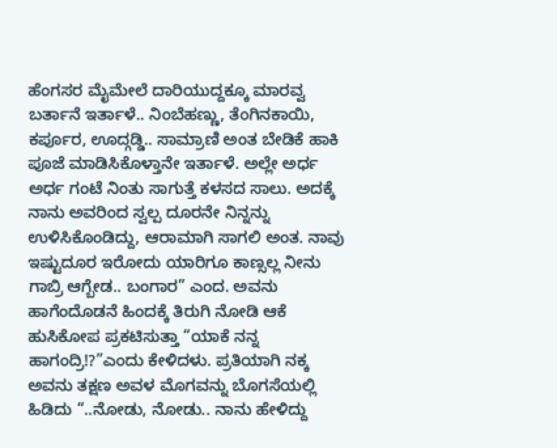ಹೆಂಗಸರ ಮೈಮೇಲೆ ದಾರಿಯುದ್ದಕ್ಕೂ ಮಾರವ್ವ ಬರ್ತಾನೆ ಇರ್ತಾಳೆ.. ನಿಂಬೆಹಣ್ಣು, ತೆಂಗಿನಕಾಯಿ, ಕರ್ಪೂರ, ಊದ್ಗಡ್ಡಿ.. ಸಾಮ್ರಾಣಿ ಅಂತ ಬೇಡಿಕೆ ಹಾಕಿ ಪೂಜೆ ಮಾಡಿಸಿಕೊಳ್ತಾನೇ ಇರ್ತಾಳೆ. ಅಲ್ಲೇ ಅರ್ಧ ಅರ್ಧ ಗಂಟೆ ನಿಂತು ಸಾಗುತ್ತೆ ಕಳಸದ ಸಾಲು. ಅದಕ್ಕೆ ನಾನು ಅವರಿಂದ ಸ್ವಲ್ಪ ದೂರನೇ ನಿನ್ನನ್ನು ಉಳಿಸಿಕೊಂಡಿದ್ದು, ಆರಾಮಾಗಿ ಸಾಗಲಿ ಅಂತ. ನಾವು ಇಷ್ಟುದೂರ ಇರೋದು ಯಾರಿಗೂ ಕಾಣ್ಸಲ್ಲ ನೀನು ಗಾಬ್ರಿ ಆಗ್ಬೇಡ.. ಬಂಗಾರ” ಎಂದ. ಅವನು ಹಾಗೆಂದೊಡನೆ ಹಿಂದಕ್ಕೆ ತಿರುಗಿ ನೋಡಿ ಆಕೆ ಹುಸಿಕೋಪ ಪ್ರಕಟಿಸುತ್ತಾ “ಯಾಕೆ ನನ್ನ ಹಾಗಂದ್ರಿ!?”ಎಂದು ಕೇಳಿದಳು. ಪ್ರತಿಯಾಗಿ ನಕ್ಕ ಅವನು ತಕ್ಷಣ ಅವಳ ಮೊಗವನ್ನು ಬೊಗಸೆಯಲ್ಲಿ ಹಿಡಿದು “..ನೋಡು, ನೋಡು.. ನಾನು ಹೇಳಿದ್ದು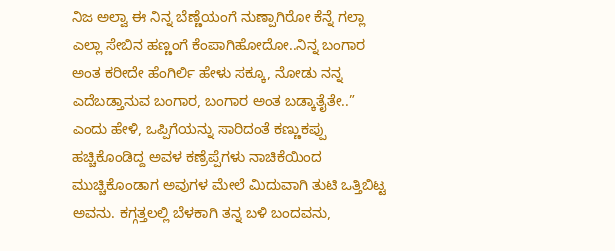ನಿಜ ಅಲ್ವಾ ಈ ನಿನ್ನ ಬೆಣ್ಣೆಯಂಗೆ ನುಣ್ಪಾಗಿರೋ ಕೆನ್ನೆ ಗಲ್ಲಾ ಎಲ್ಲಾ ಸೇಬಿನ ಹಣ್ಣಂಗೆ ಕೆಂಪಾಗಿಹೋದೋ..ನಿನ್ನ ಬಂಗಾರ ಅಂತ ಕರೀದೇ ಹೆಂಗಿರ್ಲಿ ಹೇಳು ಸಕ್ಕೂ, ನೋಡು ನನ್ನ ಎದೆಬಡ್ತಾನುವ ಬಂಗಾರ, ಬಂಗಾರ ಅಂತ ಬಡ್ಕಾತೈತೇ..” ಎಂದು ಹೇಳಿ, ಒಪ್ಪಿಗೆಯನ್ನು ಸಾರಿದಂತೆ ಕಣ್ಣುಕಪ್ಪು ಹಚ್ಚಿಕೊಂಡಿದ್ದ ಅವಳ ಕಣ್ರೆಪ್ಪೆಗಳು ನಾಚಿಕೆಯಿಂದ ಮುಚ್ಚಿಕೊಂಡಾಗ ಅವುಗಳ ಮೇಲೆ ಮಿದುವಾಗಿ ತುಟಿ ಒತ್ತಿಬಿಟ್ಟ ಅವನು. ಕಗ್ಗತ್ತಲಲ್ಲಿ ಬೆಳಕಾಗಿ ತನ್ನ ಬಳಿ ಬಂದವನು,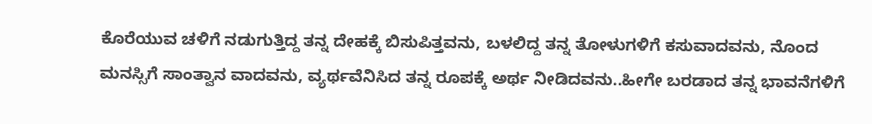ಕೊರೆಯುವ ಚಳಿಗೆ ನಡುಗುತ್ತಿದ್ದ ತನ್ನ ದೇಹಕ್ಕೆ ಬಿಸುಪಿತ್ತವನು, ಬಳಲಿದ್ದ ತನ್ನ ತೋಳುಗಳಿಗೆ ಕಸುವಾದವನು, ನೊಂದ ಮನಸ್ಸಿಗೆ ಸಾಂತ್ವಾನ ವಾದವನು, ವ್ಯರ್ಥವೆನಿಸಿದ ತನ್ನ ರೂಪಕ್ಕೆ ಅರ್ಥ ನೀಡಿದವನು..ಹೀಗೇ ಬರಡಾದ ತನ್ನ ಭಾವನೆಗಳಿಗೆ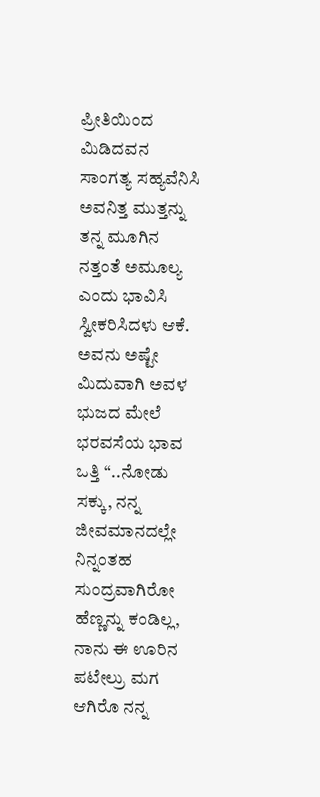ಪ್ರೀತಿಯಿಂದ ಮಿಡಿದವನ ಸಾಂಗತ್ಯ ಸಹ್ಯವೆನಿಸಿ ಅವನಿತ್ತ ಮುತ್ತನ್ನು ತನ್ನ ಮೂಗಿನ ನತ್ತಂತೆ ಅಮೂಲ್ಯ ಎಂದು ಭಾವಿಸಿ ಸ್ವೀಕರಿಸಿದಳು ಆಕೆ.
ಅವನು ಅಷ್ಟೇ ಮಿದುವಾಗಿ ಅವಳ ಭುಜದ ಮೇಲೆ ಭರವಸೆಯ ಭಾವ ಒತ್ತಿ “..ನೋಡು ಸಕ್ಕು, ನನ್ನ ಜೀವಮಾನದಲ್ಲೇ ನಿನ್ನಂತಹ ಸುಂದ್ರವಾಗಿರೋ ಹೆಣ್ಣನ್ನು ಕಂಡಿಲ್ಲ, ನಾನು ಈ ಊರಿನ ಪಟೇಲ್ರು ಮಗ ಆಗಿರೊ ನನ್ನ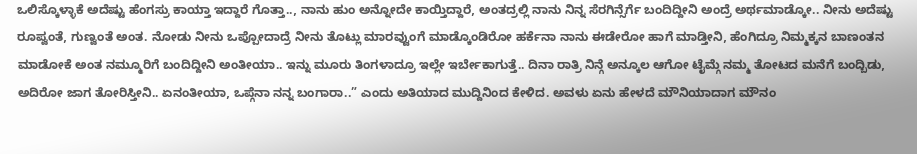ಒಲಿಸ್ಕೊಳ್ಳಾಕೆ ಅದೆಷ್ಟು ಹೆಂಗಸ್ರು ಕಾಯ್ತಾ ಇದ್ದಾರೆ ಗೊತ್ತಾ.., ನಾನು ಹುಂ ಅನ್ನೋದೇ ಕಾಯ್ತಿದ್ದಾರೆ, ಅಂತದ್ರಲ್ಲಿ ನಾನು ನಿನ್ನ ಸೆರಗಿನ್ಸೆರ್ಗೆ ಬಂದಿದ್ದೀನಿ ಅಂದ್ರೆ ಅರ್ಥಮಾಡ್ಕೋ.. ನೀನು ಅದೆಷ್ಟು ರೂಪ್ವಂತೆ, ಗುಣ್ವಂತೆ ಅಂತ. ನೋಡು ನೀನು ಒಪ್ಪೋದಾದ್ರೆ ನೀನು ತೊಟ್ಲು ಮಾರವ್ವುಂಗೆ ಮಾಡ್ಕೊಂಡಿರೋ ಹರ್ಕೆನಾ ನಾನು ಈಡೇರೋ ಹಾಗೆ ಮಾಡ್ತೀನಿ, ಹೆಂಗಿದ್ರೂ ನಿಮ್ಮಕ್ಕನ ಬಾಣಂತನ ಮಾಡೋಕೆ ಅಂತ ನಮ್ಮೂರಿಗೆ ಬಂದಿದ್ದೀನಿ ಅಂತೀಯಾ.. ಇನ್ನು ಮೂರು ತಿಂಗಳಾದ್ರೂ ಇಲ್ಲೇ ಇರ್ಬೇಕಾಗುತ್ತೆ.. ದಿನಾ ರಾತ್ರಿ ನಿನ್ಗೆ ಅನ್ಕೂಲ ಆಗೋ ಟೈಮ್ಗೆ ನಮ್ಮ ತೋಟದ ಮನೆಗೆ ಬಂದ್ಬಿಡು, ಅದಿರೋ ಜಾಗ ತೋರಿಸ್ತೀನಿ.. ಏನಂತೀಯಾ, ಒಪ್ಗೆನಾ ನನ್ನ ಬಂಗಾರಾ..” ಎಂದು ಅತಿಯಾದ ಮುದ್ದಿನಿಂದ ಕೇಳಿದ. ಅವಳು ಏನು ಹೇಳದೆ ಮೌನಿಯಾದಾಗ ಮೌನಂ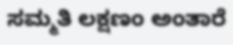ಸಮ್ಮತಿ ಲಕ್ಷಣಂ ಅಂತಾರೆ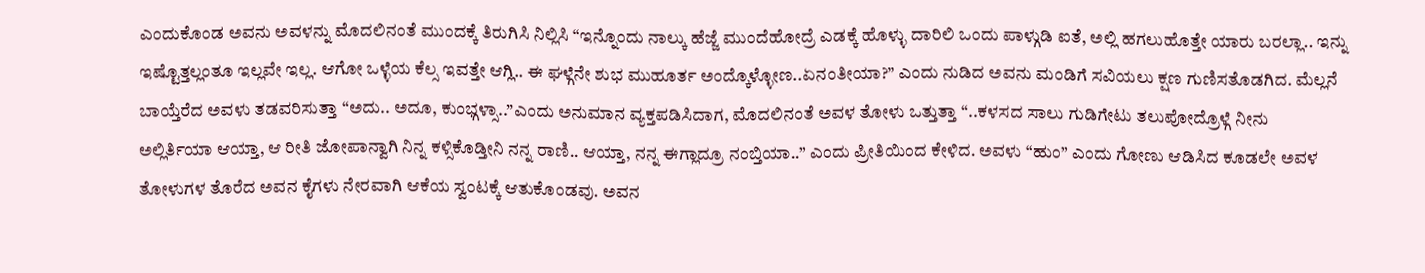ಎಂದುಕೊಂಡ ಅವನು ಅವಳನ್ನು ಮೊದಲಿನಂತೆ ಮುಂದಕ್ಕೆ ತಿರುಗಿಸಿ ನಿಲ್ಲಿಸಿ “ಇನ್ನೊಂದು ನಾಲ್ಕು ಹೆಜ್ಜೆ ಮುಂದೆಹೋದ್ರೆ ಎಡಕ್ಕೆ ಹೊಳ್ಳು ದಾರಿಲಿ ಒಂದು ಪಾಳ್ಗುಡಿ ಐತೆ, ಅಲ್ಲಿ ಹಗಲುಹೊತ್ತೇ ಯಾರು ಬರಲ್ಲಾ.. ಇನ್ನು ಇಷ್ಟೊತ್ತಲ್ಲಂತೂ ಇಲ್ಲವೇ ಇಲ್ಲ. ಆಗೋ ಒಳ್ಳೆಯ ಕೆಲ್ಸ ಇವತ್ತೇ ಆಗ್ಲಿ.. ಈ ಘಳ್ಗೆನೇ ಶುಭ ಮುಹೂರ್ತ ಅಂದ್ಕೊಳ್ಳೋಣ..ಏನಂತೀಯಾ?” ಎಂದು ನುಡಿದ ಅವನು ಮಂಡಿಗೆ ಸವಿಯಲು ಕ್ಷಣ ಗುಣಿಸತೊಡಗಿದ. ಮೆಲ್ಲನೆ ಬಾಯ್ತೆರೆದ ಅವಳು ತಡವರಿಸುತ್ತಾ “ಅದು.. ಅದೂ, ಕುಂಭ್ಗಳ್ಸಾ..”ಎಂದು ಅನುಮಾನ ವ್ಯಕ್ತಪಡಿಸಿದಾಗ, ಮೊದಲಿನಂತೆ ಅವಳ ತೋಳು ಒತ್ತುತ್ತಾ “..ಕಳಸದ ಸಾಲು ಗುಡಿಗೇಟು ತಲುಪೋದ್ರೊಳ್ಗೆ ನೀನು ಅಲ್ಲಿರ್ತಿಯಾ ಆಯ್ತಾ, ಆ ರೀತಿ ಜೋಪಾನ್ವಾಗಿ ನಿನ್ನ ಕಳ್ಸಿಕೊಡ್ತೀನಿ ನನ್ನ ರಾಣಿ.. ಆಯ್ತಾ, ನನ್ನ ಈಗ್ಲಾದ್ರೂ ನಂಬ್ತಿಯಾ..” ಎಂದು ಪ್ರೀತಿಯಿಂದ ಕೇಳಿದ. ಅವಳು “ಹುಂ” ಎಂದು ಗೋಣು ಆಡಿಸಿದ ಕೂಡಲೇ ಅವಳ ತೋಳುಗಳ ತೊರೆದ ಅವನ ಕೈಗಳು ನೇರವಾಗಿ ಆಕೆಯ ಸ್ವಂಟಕ್ಕೆ ಆತುಕೊಂಡವು. ಅವನ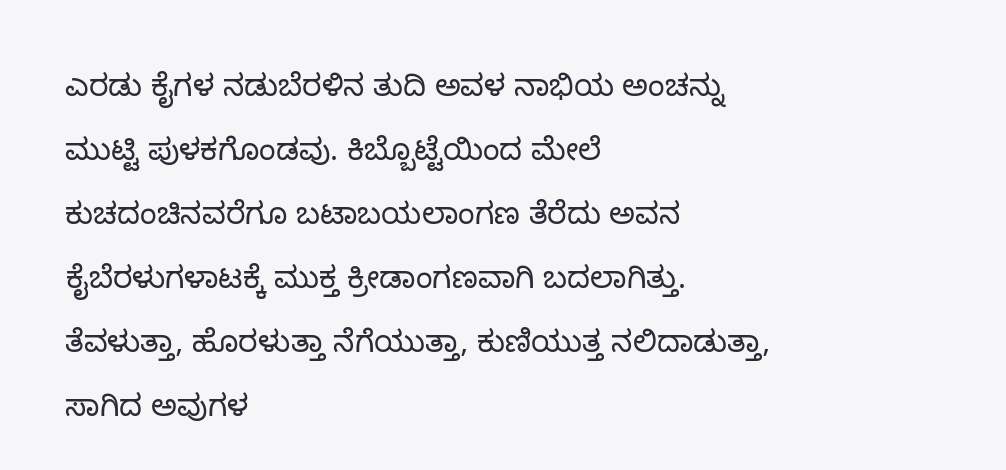ಎರಡು ಕೈಗಳ ನಡುಬೆರಳಿನ ತುದಿ ಅವಳ ನಾಭಿಯ ಅಂಚನ್ನು ಮುಟ್ಟಿ ಪುಳಕಗೊಂಡವು. ಕಿಬ್ಬೊಟ್ಟೆಯಿಂದ ಮೇಲೆ ಕುಚದಂಚಿನವರೆಗೂ ಬಟಾಬಯಲಾಂಗಣ ತೆರೆದು ಅವನ ಕೈಬೆರಳುಗಳಾಟಕ್ಕೆ ಮುಕ್ತ ಕ್ರೀಡಾಂಗಣವಾಗಿ ಬದಲಾಗಿತ್ತು. ತೆವಳುತ್ತಾ, ಹೊರಳುತ್ತಾ ನೆಗೆಯುತ್ತಾ, ಕುಣಿಯುತ್ತ ನಲಿದಾಡುತ್ತಾ, ಸಾಗಿದ ಅವುಗಳ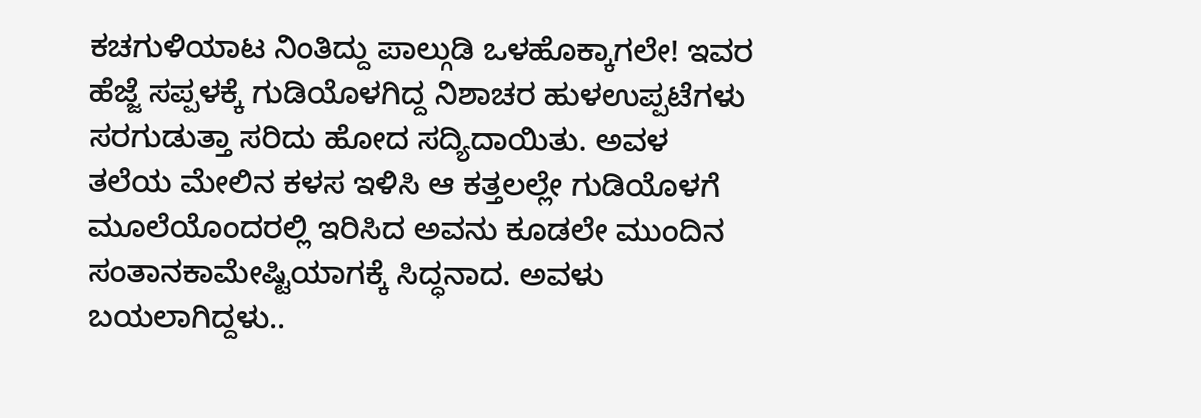ಕಚಗುಳಿಯಾಟ ನಿಂತಿದ್ದು ಪಾಲ್ಗುಡಿ ಒಳಹೊಕ್ಕಾಗಲೇ! ಇವರ ಹೆಜ್ಜೆ ಸಪ್ಪಳಕ್ಕೆ ಗುಡಿಯೊಳಗಿದ್ದ ನಿಶಾಚರ ಹುಳಉಪ್ಪಟೆಗಳು ಸರಗುಡುತ್ತಾ ಸರಿದು ಹೋದ ಸದ್ಯಿದಾಯಿತು. ಅವಳ ತಲೆಯ ಮೇಲಿನ ಕಳಸ ಇಳಿಸಿ ಆ ಕತ್ತಲಲ್ಲೇ ಗುಡಿಯೊಳಗೆ ಮೂಲೆಯೊಂದರಲ್ಲಿ ಇರಿಸಿದ ಅವನು ಕೂಡಲೇ ಮುಂದಿನ ಸಂತಾನಕಾಮೇಷ್ಟಿಯಾಗಕ್ಕೆ ಸಿದ್ಧನಾದ. ಅವಳು ಬಯಲಾಗಿದ್ದಳು..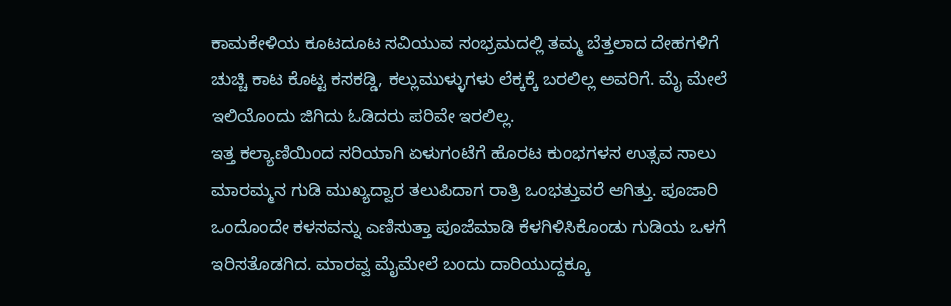ಕಾಮಕೇಳಿಯ ಕೂಟದೂಟ ಸವಿಯುವ ಸಂಭ್ರಮದಲ್ಲಿ ತಮ್ಮ ಬೆತ್ತಲಾದ ದೇಹಗಳಿಗೆ ಚುಚ್ಚಿ ಕಾಟ ಕೊಟ್ಟ ಕಸಕಡ್ಡಿ, ಕಲ್ಲುಮುಳ್ಳುಗಳು ಲೆಕ್ಕಕ್ಕೆ ಬರಲಿಲ್ಲ ಅವರಿಗೆ. ಮೈ ಮೇಲೆ ಇಲಿಯೊಂದು ಜಿಗಿದು ಓಡಿದರು ಪರಿವೇ ಇರಲಿಲ್ಲ.
ಇತ್ತ ಕಲ್ಯಾಣಿಯಿಂದ ಸರಿಯಾಗಿ ಏಳುಗಂಟೆಗೆ ಹೊರಟ ಕುಂಭಗಳಸ ಉತ್ಸವ ಸಾಲು ಮಾರಮ್ಮನ ಗುಡಿ ಮುಖ್ಯದ್ವಾರ ತಲುಪಿದಾಗ ರಾತ್ರಿ ಒಂಭತ್ತುವರೆ ಆಗಿತ್ತು. ಪೂಜಾರಿ ಒಂದೊಂದೇ ಕಳಸವನ್ನು ಎಣಿಸುತ್ತಾ ಪೂಜೆಮಾಡಿ ಕೆಳಗಿಳಿಸಿಕೊಂಡು ಗುಡಿಯ ಒಳಗೆ ಇರಿಸತೊಡಗಿದ. ಮಾರವ್ವ ಮೈಮೇಲೆ ಬಂದು ದಾರಿಯುದ್ದಕ್ಕೂ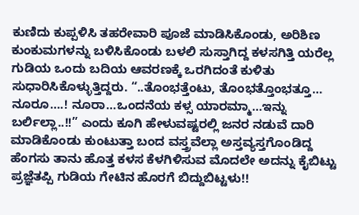ಕುಣಿದು ಕುಪ್ಪಳಿಸಿ ತಹರೇವಾರಿ ಪೂಜೆ ಮಾಡಿಸಿಕೊಂಡು, ಅರಿಶಿಣ ಕುಂಕುಮಗಳನ್ನು ಬಳಿಸಿಕೊಂಡು ಬಳಲಿ ಸುಸ್ತಾಗಿದ್ದ ಕಳಸಗಿತ್ತಿ ಯರೆಲ್ಲ ಗುಡಿಯ ಒಂದು ಬದಿಯ ಆವರಣಕ್ಕೆ ಒರಗಿದಂತೆ ಕುಳಿತು ಸುಧಾರಿಸಿಕೊಳ್ಳುತ್ತಿದ್ದರು. “..ತೊಂಭತ್ತೆಂಟು, ತೊಂಭತ್ತೊಂಭತ್ತೂ… ನೂರೂ….! ನೂರಾ…ಒಂದನೆಯ ಕಳ್ಸ ಯಾರಮ್ಮಾ…ಇನ್ನು ಬರ್ಲಿಲ್ಲಾ..!!” ಎಂದು ಕೂಗಿ ಹೇಳುವಷ್ಟರಲ್ಲಿ ಜನರ ನಡುವೆ ದಾರಿ ಮಾಡಿಕೊಂಡು ಕುಂಟುತ್ತಾ ಬಂದ ವಸ್ತ್ರವೆಲ್ಲಾ ಅಸ್ತವ್ಯಸ್ತಗೊಂಡಿದ್ದ ಹೆಂಗಸು ತಾನು ಹೊತ್ತ ಕಳಸ ಕೆಳಗಿಳಿಸುವ ಮೊದಲೇ ಅದನ್ನು ಕೈಬಿಟ್ಟು ಪ್ರಜ್ಞೆತಪ್ಪಿ ಗುಡಿಯ ಗೇಟಿನ ಹೊರಗೆ ಬಿದ್ದುಬಿಟ್ಟಳು!!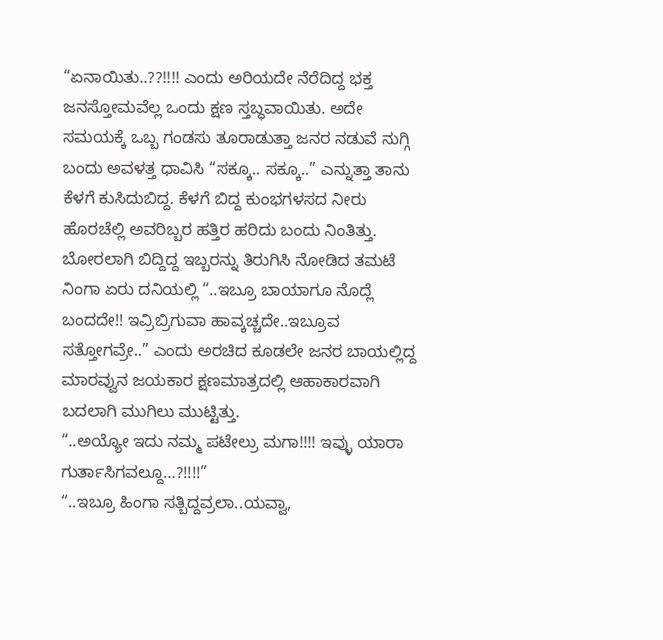“ಏನಾಯಿತು..??!!!! ಎಂದು ಅರಿಯದೇ ನೆರೆದಿದ್ದ ಭಕ್ತ ಜನಸ್ತೋಮವೆಲ್ಲ ಒಂದು ಕ್ಷಣ ಸ್ತಬ್ಧವಾಯಿತು. ಅದೇ ಸಮಯಕ್ಕೆ ಒಬ್ಬ ಗಂಡಸು ತೂರಾಡುತ್ತಾ ಜನರ ನಡುವೆ ನುಗ್ಗಿ ಬಂದು ಅವಳತ್ತ ಧಾವಿಸಿ “ಸಕ್ಕೂ.. ಸಕ್ಕೂ..” ಎನ್ನುತ್ತಾ ತಾನು ಕೆಳಗೆ ಕುಸಿದುಬಿದ್ದ. ಕೆಳಗೆ ಬಿದ್ದ ಕುಂಭಗಳಸದ ನೀರು ಹೊರಚೆಲ್ಲಿ ಅವರಿಬ್ಬರ ಹತ್ತಿರ ಹರಿದು ಬಂದು ನಿಂತಿತ್ತು. ಬೋರಲಾಗಿ ಬಿದ್ದಿದ್ದ ಇಬ್ಬರನ್ನು ತಿರುಗಿಸಿ ನೋಡಿದ ತಮಟೆ ನಿಂಗಾ ಏರು ದನಿಯಲ್ಲಿ “..ಇಬ್ರೂ ಬಾಯಾಗೂ ನೊದ್ಲೆ ಬಂದದೇ!! ಇವ್ರಿಬ್ರಿಗುವಾ ಹಾವ್ಕಚ್ಚದೇ..ಇಬ್ರೂವ ಸತ್ತೋಗವ್ರೇ..” ಎಂದು ಅರಚಿದ ಕೂಡಲೇ ಜನರ ಬಾಯಲ್ಲಿದ್ದ ಮಾರವ್ವುನ ಜಯಕಾರ ಕ್ಷಣಮಾತ್ರದಲ್ಲಿ ಆಹಾಕಾರವಾಗಿ ಬದಲಾಗಿ ಮುಗಿಲು ಮುಟ್ಟಿತ್ತು.
“..ಅಯ್ಯೋ ಇದು ನಮ್ಮ ಪಟೇಲ್ರು ಮಗಾ!!!! ಇವ್ಳು ಯಾರಾ ಗುರ್ತಾಸಿಗವಲ್ದೂ…?!!!!”
“..ಇಬ್ರೂ ಹಿಂಗಾ ಸತ್ಬಿದ್ದವ್ರಲಾ..ಯವ್ವಾ,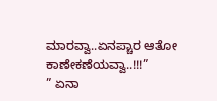ಮಾರವ್ವಾ..ಏನಪ್ಚಾರ ಆತೋ ಕಾಣೇಕಣೆಯವ್ವಾ..!!!”
” ಏನಾ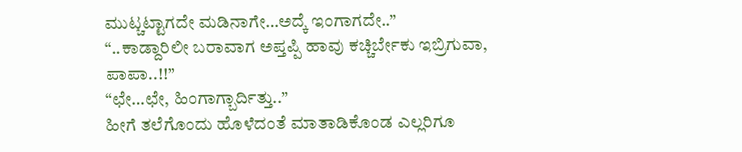ಮುಟ್ಚಟ್ಟಾಗದೇ ಮಡಿನಾಗೇ…ಅದ್ಕೆ ಇಂಗಾಗದೇ..”
“..ಕಾಡ್ದಾರಿಲೀ ಬರಾವಾಗ ಅಪ್ತಪ್ಪಿ ಹಾವು ಕಚ್ಚಿರ್ಬೇಕು ಇಬ್ರಿಗುವಾ, ಪಾಪಾ..!!”
“ಛೇ…ಛೇ, ಹಿಂಗಾಗ್ಬಾರ್ದಿತ್ತು..”
ಹೀಗೆ ತಲೆಗೊಂದು ಹೊಳೆದಂತೆ ಮಾತಾಡಿಕೊಂಡ ಎಲ್ಲರಿಗೂ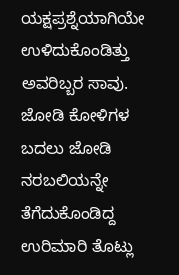ಯಕ್ಷಪ್ರಶ್ನೆಯಾಗಿಯೇ ಉಳಿದುಕೊಂಡಿತ್ತು ಅವರಿಬ್ಬರ ಸಾವು.
ಜೋಡಿ ಕೋಳಿಗಳ ಬದಲು ಜೋಡಿ ನರಬಲಿಯನ್ನೇ ತೆಗೆದುಕೊಂಡಿದ್ದ ಉರಿಮಾರಿ ತೊಟ್ಲು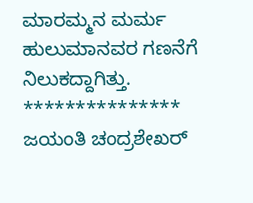ಮಾರಮ್ಮನ ಮರ್ಮ ಹುಲುಮಾನವರ ಗಣನೆಗೆ ನಿಲುಕದ್ದಾಗಿತ್ತು.
***************
ಜಯಂತಿ ಚಂದ್ರಶೇಖರ್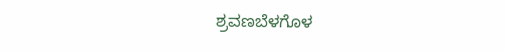ಶ್ರವಣಬೆಳಗೊಳ